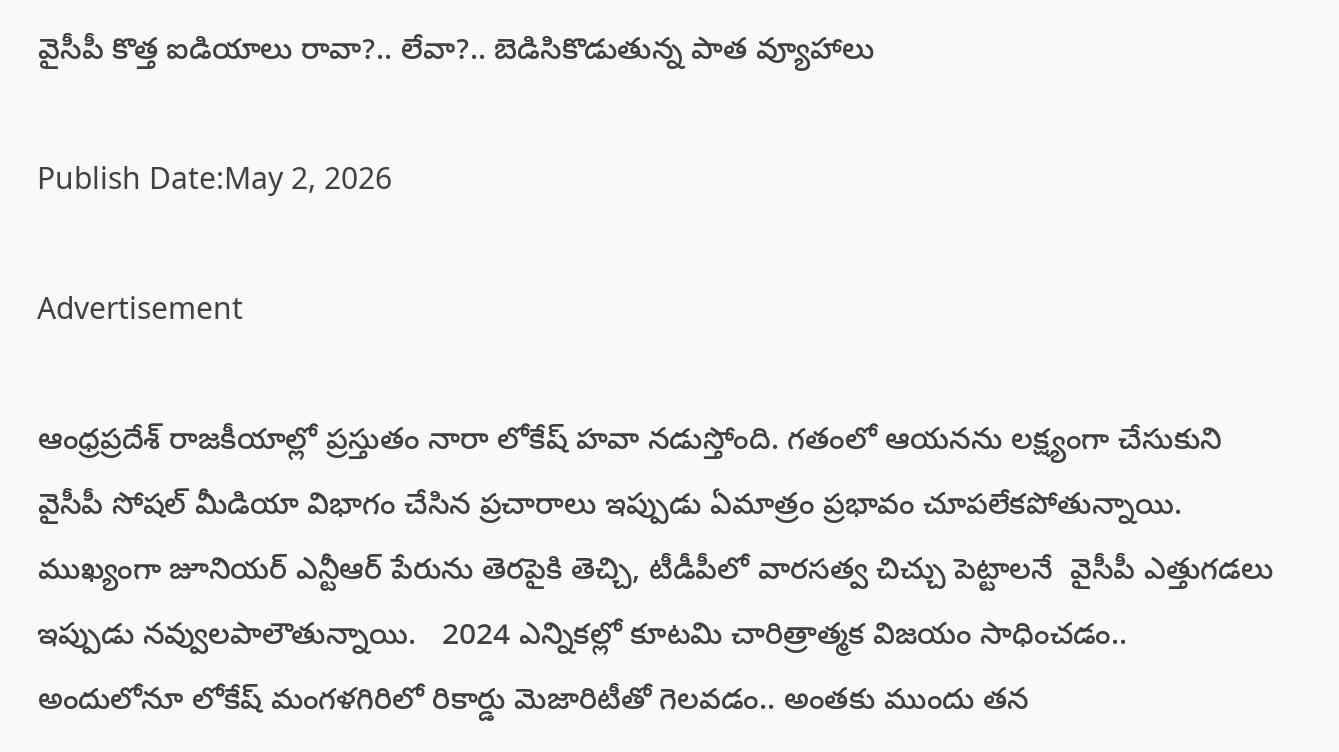వైసీపీ కొత్త ఐడియాలు రావా?.. లేవా?.. బెడిసికొడుతున్న పాత వ్యూహాలు

Publish Date:May 2, 2026

Advertisement

ఆంధ్రప్రదేశ్ రాజకీయాల్లో ప్రస్తుతం నారా లోకేష్ హవా నడుస్తోంది. గతంలో ఆయనను లక్ష్యంగా చేసుకుని వైసీపీ సోషల్ మీడియా విభాగం చేసిన ప్రచారాలు ఇప్పుడు ఏమాత్రం ప్రభావం చూపలేకపోతున్నాయి. ముఖ్యంగా జూనియర్ ఎన్టీఆర్ పేరును తెరపైకి తెచ్చి, టీడీపీలో వారసత్వ చిచ్చు పెట్టాలనే  వైసీపీ ఎత్తుగడలు ఇప్పుడు నవ్వులపాలౌతున్నాయి.   2024 ఎన్నికల్లో కూటమి చారిత్రాత్మక విజయం సాధించడం..  అందులోనూ లోకేష్ మంగళగిరిలో రికార్డు మెజారిటీతో గెలవడం.. అంతకు ముందు తన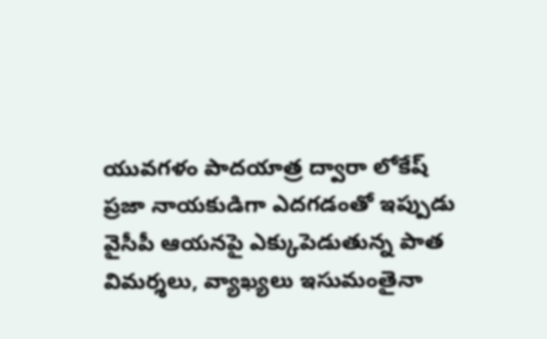యువగళం పాదయాత్ర ద్వారా లోకేష్ ప్రజా నాయకుడిగా ఎదగడంతో ఇప్పుడు వైసీపీ ఆయనపై ఎక్కుపెడుతున్న పాత విమర్శలు, వ్యాఖ్యలు ఇసుమంతైనా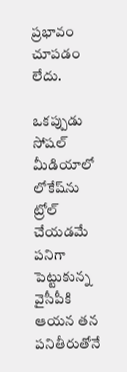ప్రభావం చూపడం లేదు.

ఒకప్పుడు సోషల్ మీడియాలో లోకేష్‌ను ట్రోల్ చేయడమే పనిగా పెట్టుకున్న వైసీపీకి ఆయన తన పనితీరుతోనే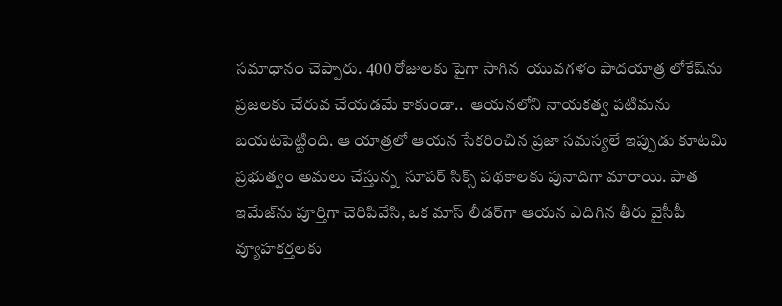సమాధానం చెప్పారు. 400 రోజులకు పైగా సాగిన  యువగళం పాదయాత్ర లోకేష్‌ను   ప్రజలకు చేరువ చేయడమే కాకుండా..  ఆయనలోని నాయకత్వ పటిమను బయటపెట్టింది. ఆ యాత్రలో ఆయన సేకరించిన ప్రజా సమస్యలే ఇప్పుడు కూటమి ప్రభుత్వం అమలు చేస్తున్న  సూపర్ సిక్స్ పథకాలకు పునాదిగా మారాయి. పాత ఇమేజ్‌ను పూర్తిగా చెరిపివేసి, ఒక మాస్ లీడర్‌గా ఆయన ఎదిగిన తీరు వైసీపీ వ్యూహకర్తలకు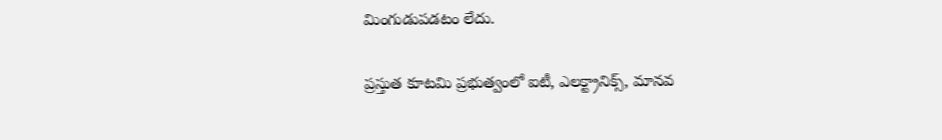మింగుడుపడటం లేదు.

ప్రస్తుత కూటమి ప్రభుత్వంలో ఐటీ, ఎలక్ట్రానిక్స్, మానవ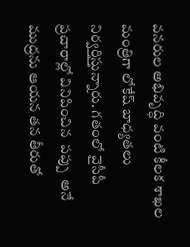వనరుల అభివృద్ధి వంటి కీలక శాఖల మంత్రిగా లోకేష్ బాధ్యతలు నిర్వర్తిస్తున్నారు. గతంలో వైసీపీ ప్రచారాల్లో వినిపించిన  పప్పు  అనే ముద్రను ఆయన తన తీరుతో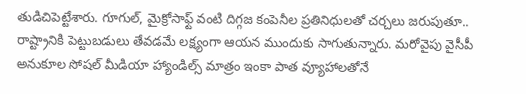తుడిచిపెట్టేశారు. గూగుల్, మైక్రోసాఫ్ట్ వంటి దిగ్గజ కంపెనీల ప్రతినిధులతో చర్చలు జరుపుతూ..  రాష్ట్రానికి పెట్టుబడులు తేవడమే లక్ష్యంగా ఆయన ముందుకు సాగుతున్నారు. మరోవైపు వైసీపీ అనుకూల సోషల్ మీడియా హ్యాండిల్స్ మాత్రం ఇంకా పాత వ్యూహాలతోనే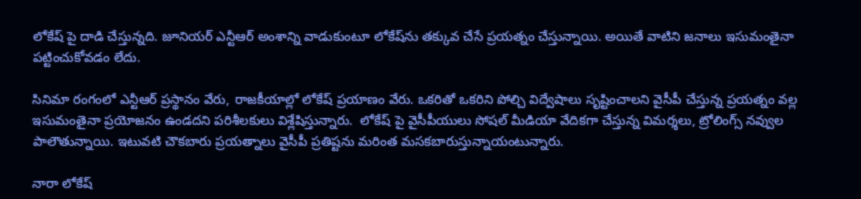లోకేష్ పై దాడి చేస్తున్నది. జూనియర్ ఎన్టీఆర్ అంశాన్ని వాడుకుంటూ లోకేష్‌ను తక్కువ చేసే ప్రయత్నం చేస్తున్నాయి. అయితే వాటిని జనాలు ఇసుమంతైనా పట్టించుకోవడం లేదు.

సినిమా రంగంలో ఎన్టీఆర్ ప్రస్థానం వేరు, రాజకీయాల్లో లోకేష్ ప్రయాణం వేరు. ఒకరితో ఒకరిని పోల్చి విద్వేషాలు సృష్టించాలని వైసీపీ చేస్తున్న ప్రయత్నం వల్ల ఇసుమంతైనా ప్రయోజనం ఉండదని పరిశీలకులు విశ్లేషిస్తున్నారు.  లోకేష్ పై వైసీపీయులు సోషల్ మీడియా వేదికగా చేస్తున్న విమర్శలు, ట్రోలింగ్స్ నవ్వుల పాలౌతున్నాయి. ఇటువటి చౌకబారు ప్రయత్నాలు వైసీపీ ప్రతిష్టను మరింత మసకబారుస్తున్నాయంటున్నారు.

నారా లోకేష్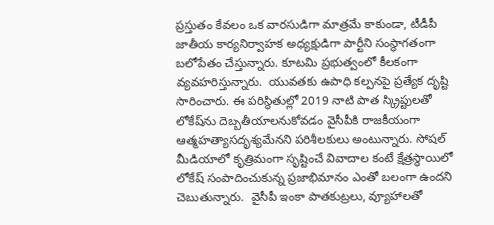ప్రస్తుతం కేవలం ఒక వారసుడిగా మాత్రమే కాకుండా, టీడీపీ జాతీయ కార్యనిర్వాహక అధ్యక్షుడిగా పార్టీని సంస్థాగతంగా బలోపేతం చేస్తున్నారు. కూటమి ప్రభుత్వంలో కీలకంగా వ్యవహరిస్తున్నారు.  యువతకు ఉపాధి కల్పనపై ప్రత్యేక దృష్టి సారించారు. ఈ పరిస్థితుల్లో 2019 నాటి పాత స్క్రిప్టులతో లోకేష్‌ను దెబ్బతీయాలనుకోవడం వైసీపీకి రాజకీయంగా ఆత్మహత్యాసదృశ్యమేనని పరిశీలకులు అంటున్నారు. సోషల్ మీడియాలో కృత్రిమంగా సృష్టించే వివాదాల కంటే క్షేత్రస్థాయిలో లోకేష్ సంపాదించుకున్న ప్రజాభిమానం ఎంతో బలంగా ఉందని చెబుతున్నారు.  వైసీపీ ఇంకా పాతకుట్రలు, వ్యూహాలతో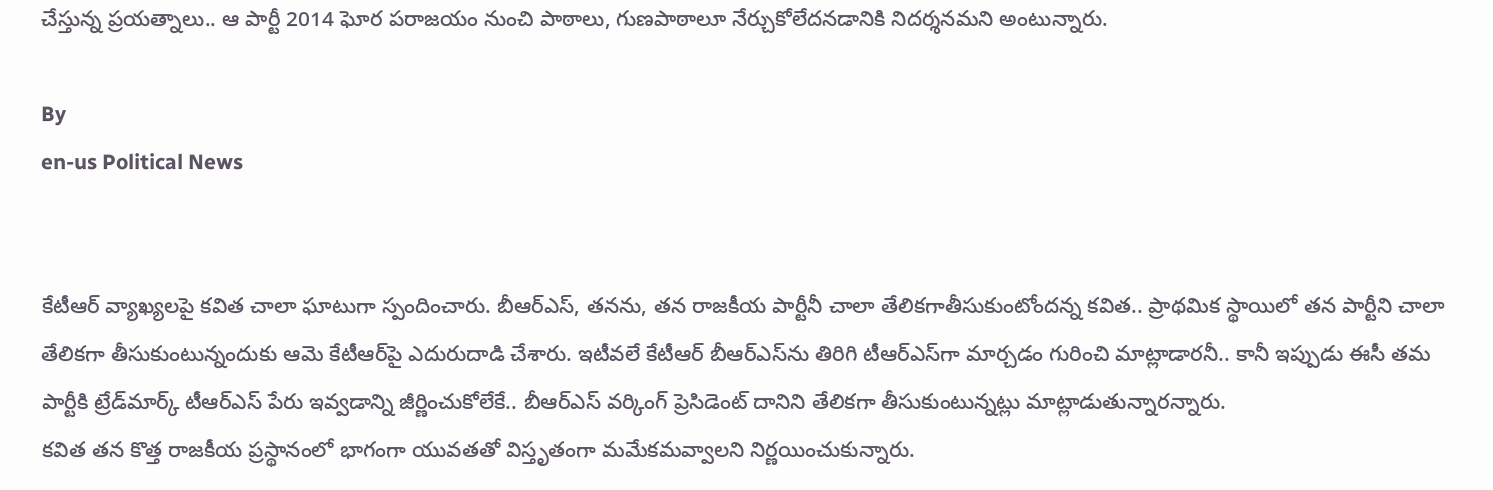చేస్తున్న ప్రయత్నాలు.. ఆ పార్టీ 2014 ఘోర పరాజయం నుంచి పాఠాలు, గుణపాఠాలూ నేర్చుకోలేదనడానికి నిదర్శనమని అంటున్నారు.

By
en-us Political News


కేటీఆర్ వ్యాఖ్యలపై కవిత చాలా ఘాటుగా స్పందించారు. బీఆర్ఎస్, తనను, తన రాజకీయ పార్టీనీ చాలా తేలికగాతీసుకుంటోందన్న కవిత.. ప్రాథమిక స్థాయిలో తన పార్టీని చాలా తేలికగా తీసుకుంటున్నందుకు ఆమె కేటీఆర్‌పై ఎదురుదాడి చేశారు. ఇటీవలే కేటీఆర్ బీఆర్ఎస్‌ను తిరిగి టీఆర్ఎస్‌గా మార్చడం గురించి మాట్లాడారనీ.. కానీ ఇప్పుడు ఈసీ తమ పార్టీకి ట్రేడ్‌మార్క్ టీఆర్ఎస్ పేరు ఇవ్వడాన్ని జీర్ణించుకోలేకే.. బీఆర్ఎస్ వర్కింగ్ ప్రెసిడెంట్ దానిని తేలికగా తీసుకుంటున్నట్లు మాట్లాడుతున్నారన్నారు.
కవిత తన కొత్త రాజకీయ ప్రస్థానంలో భాగంగా యువతతో విస్తృతంగా మమేకమవ్వాలని నిర్ణయించుకున్నారు.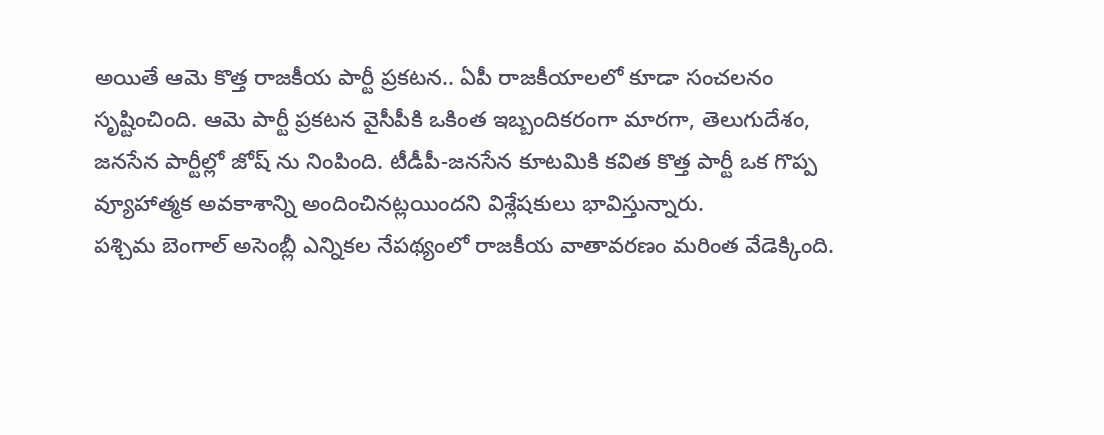అయితే ఆమె కొత్త రాజకీయ పార్టీ ప్రకటన.. ఏపీ రాజకీయాలలో కూడా సంచలనం సృష్టించింది. ఆమె పార్టీ ప్రకటన వైసీపీకి ఒకింత ఇబ్బందికరంగా మారగా, తెలుగుదేశం, జనసేన పార్టీల్లో జోష్ ను నింపింది. టీడీపీ-జనసేన కూటమికి కవిత కొత్త పార్టీ ఒక గొప్ప వ్యూహాత్మక అవకాశాన్ని అందించినట్లయిందని విశ్లేషకులు భావిస్తున్నారు.
పశ్చిమ బెంగాల్ అసెంబ్లీ ఎన్నికల నేపథ్యంలో రాజకీయ వాతావరణం మరింత వేడెక్కింది.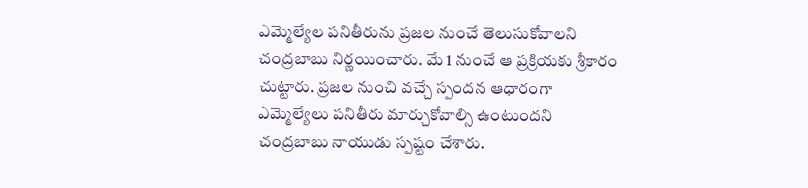ఎమ్మెల్యేల పనితీరును ప్రజల నుంచే తెలుసుకోవాలని చంద్రబాబు నిర్ణయించారు. మే 1 నుంచే ఆ ప్రక్రియకు శ్రీకారం చుట్టారు. ప్రజల నుంచి వచ్చే స్పందన ఆధారంగా ఎమ్మెల్యేలు పనితీరు మార్చుకోవాల్సి ఉంటుందని చంద్రబాబు నాయుడు స్పష్టం చేశారు.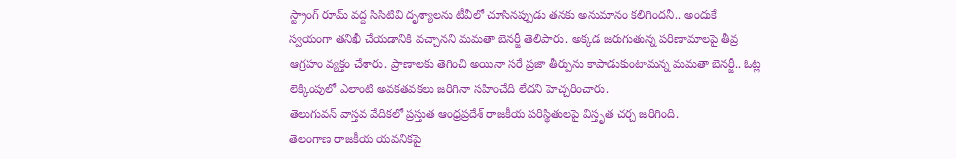స్ట్రాంగ్ రూమ్ వద్ద సిసిటివి దృశ్యాలను టీవీలో చూసినప్పుడు తనకు అనుమానం కలిగిందనీ.. అందుకే స్వయంగా తనిఖీ చేయడానికి వచ్చానని మమతా బెనర్జీ తెలిపారు. అక్కడ జరుగుతున్న పరిణామాలపై తీవ్ర ఆగ్రహం వ్యక్తం చేశారు. ప్రాణాలకు తెగించి అయినా సరే ప్రజా తీర్పును కాపాడుకుంటామన్న మమతా బెనర్జీ.. ఓట్ల లెక్కింపులో ఎలాంటి అవకతవకలు జరిగినా సహించేది లేదని హెచ్చరించారు.
తెలుగువన్ వాస్తవ వేదికలో ప్రస్తుత ఆంధ్రప్రదేశ్ రాజకీయ పరిస్థితులపై విస్తృత చర్చ జరిగింది.
తెలంగాణ రాజకీయ యవనికపై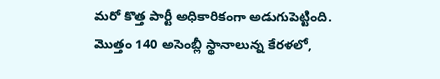మరో కొత్త పార్టీ అధికారికంగా అడుగుపెట్టింది.
మొత్తం 140 అసెంబ్లీ స్థానాలున్న కేరళలో,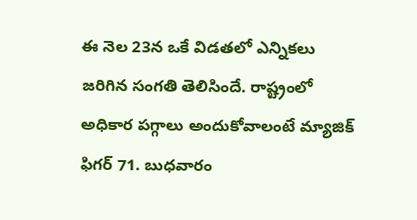ఈ నెల 23న ఒకే విడతలో ఎన్నికలు జరిగిన సంగతి తెలిసిందే. రాష్ట్రంలో అధికార పగ్గాలు అందుకోవాలంటే మ్యాజిక్ ఫిగర్ 71. బుధవారం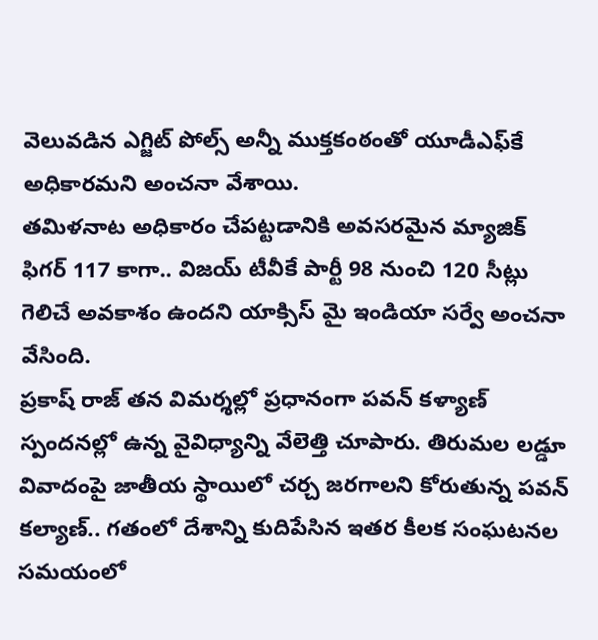వెలువడిన ఎగ్జిట్ పోల్స్ అన్నీ ముక్తకంఠంతో యూడీఎఫ్‌కే అధికారమని అంచనా వేశాయి.
తమిళనాట అధికారం చేపట్టడానికి అవసరమైన మ్యాజిక్ ఫిగర్ 117 కాగా.. విజయ్ టీవీకే పార్టీ 98 నుంచి 120 సీట్లు గెలిచే అవకాశం ఉందని యాక్సిస్ మై ఇండియా సర్వే అంచనా వేసింది.
ప్రకాష్ రాజ్ తన విమర్శల్లో ప్రధానంగా పవన్ కళ్యాణ్ స్పందనల్లో ఉన్న వైవిధ్యాన్ని వేలెత్తి చూపారు. తిరుమల లడ్డూ వివాదంపై జాతీయ స్థాయిలో చర్చ జరగాలని కోరుతున్న పవన్ కల్యాణ్.. గతంలో దేశాన్ని కుదిపేసిన ఇతర కీలక సంఘటనల సమయంలో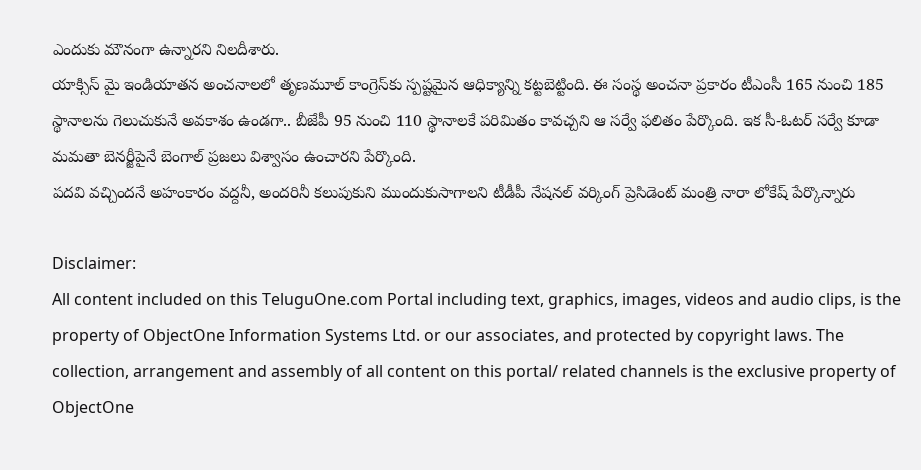ఎందుకు మౌనంగా ఉన్నారని నిలదీశారు.
యాక్సిస్ మై ఇండియాతన అంచనాలలో తృణమూల్ కాంగ్రెస్‌కు స్పష్టమైన ఆధిక్యాన్ని కట్టబెట్టింది. ఈ సంస్థ అంచనా ప్రకారం టీఎంసీ 165 నుంచి 185 స్థానాలను గెలుచుకునే అవకాశం ఉండగా.. బీజేపీ 95 నుంచి 110 స్థానాలకే పరిమితం కావచ్చని ఆ సర్వే ఫలితం పేర్కొంది. ఇక సీ-ఓటర్ సర్వే కూడా మమతా బెనర్జీపైనే బెంగాల్ ప్రజలు విశ్వాసం ఉంచారని పేర్కొంది.
పదవి వచ్చిందనే అహంకారం వద్దనీ, అందరినీ కలుపుకుని ముందుకుసాగాలని టీడీపీ నేషనల్ వర్కింగ్ ప్రెసిడెంట్ మంత్రి నారా లోకేష్ పేర్కొన్నారు

Disclaimer:
All content included on this TeluguOne.com Portal including text, graphics, images, videos and audio clips, is the property of ObjectOne Information Systems Ltd. or our associates, and protected by copyright laws. The collection, arrangement and assembly of all content on this portal/ related channels is the exclusive property of ObjectOne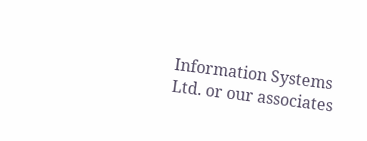Information Systems Ltd. or our associates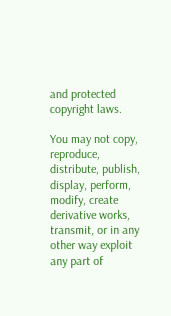and protected copyright laws.

You may not copy, reproduce, distribute, publish, display, perform, modify, create derivative works, transmit, or in any other way exploit any part of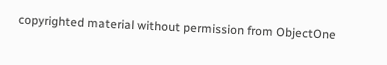copyrighted material without permission from ObjectOne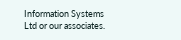Information Systems Ltd or our associates.